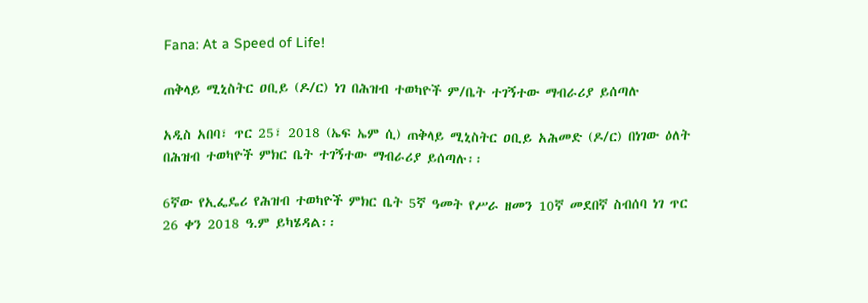Fana: At a Speed of Life!

ጠቅላይ ሚኒስትር ዐቢይ (ዶ/ር) ነገ በሕዝብ ተወካዮች ም/ቤት ተገኝተው ማብራሪያ ይሰጣሉ

አዲስ አበባ፣ ጥር 25፣ 2018 (ኤፍ ኤም ሲ) ጠቅላይ ሚኒስትር ዐቢይ አሕመድ (ዶ/ር) በነገው ዕለት በሕዝብ ተወካዮች ምክር ቤት ተገኝተው ማብራሪያ ይሰጣሉ፡፡

6ኛው የኢፌዴሪ የሕዝብ ተወካዮች ምክር ቤት 5ኛ ዓመት የሥራ ዘመን 10ኛ መደበኛ ስብሰባ ነገ ጥር 26 ቀን 2018 ዓ.ም ይካሄዳል፡፡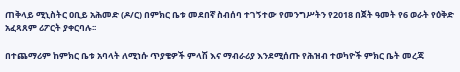ጠቅላይ ሚኒስትር ዐቢይ አሕመድ (ዶ/ር) በምክር ቤቱ መደበኛ ስብሰባ ተገኝተው የመንግሥትን የ2018 በጀት ዓመት የ6 ወራት የዕቅድ አፈጻጸም ሪፖርት ያቀርባሉ፡፡

በተጨማሪም ከምክር ቤቱ አባላት ለሚነሱ ጥያቄዎች ምላሽ እና ማብራሪያ እንደሚሰጡ የሕዝብ ተወካዮች ምክር ቤት መረጃ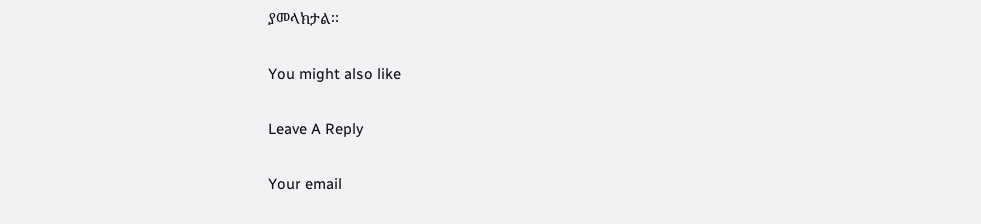ያመላክታል፡፡

You might also like

Leave A Reply

Your email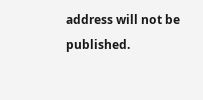address will not be published.